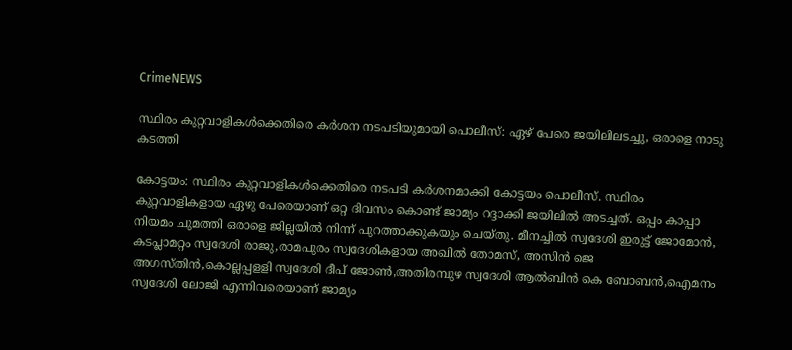CrimeNEWS

സ്ഥിരം കുറ്റവാളികള്‍ക്കെതിരെ കര്‍ശന നടപടിയുമായി പൊലീസ്: ഏഴ് പേരെ ജയിലിലടച്ചു, ഒരാളെ നാടു കടത്തി

കോട്ടയം: സ്ഥിരം കുറ്റവാളികള്‍ക്കെതിരെ നടപടി കര്‍ശനമാക്കി കോട്ടയം പൊലീസ്. സ്ഥിരം കുറ്റവാളികളായ ഏഴു പേരെയാണ് ഒറ്റ ദിവസം കൊണ്ട് ജാമ്യം റദ്ദാക്കി ജയിലില്‍ അടച്ചത്. ഒപ്പം കാപ്പാ നിയമം ചുമത്തി ഒരാളെ ജില്ലയില്‍ നിന്ന് പുറത്താക്കുകയും ചെയ്തു. മീനച്ചില്‍ സ്വദേശി ഇരുട്ട് ജോമോന്‍, കടപ്ലാമറ്റം സ്വദേശി രാജു,രാമപുരം സ്വദേശികളായ അഖില്‍ തോമസ്, അസിന്‍ ജെ അഗസ്തിന്‍,കൊല്ലപ്പളളി സ്വദേശി ദീപ് ജോണ്‍,അതിരമ്പുഴ സ്വദേശി ആല്‍ബിന്‍ കെ ബോബന്‍,ഐമനം സ്വദേശി ലോജി എന്നിവരെയാണ് ജാമ്യം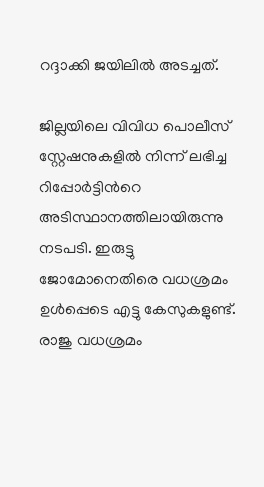റദ്ദാക്കി ജയിലില്‍ അടച്ചത്.

ജില്ലയിലെ വിവിധ പൊലീസ് സ്റ്റേഷനുകളില്‍ നിന്ന് ലഭിച്ച റിപ്പോര്‍ട്ടിന്‍റെ അടിസ്ഥാനത്തിലായിരുന്നു നടപടി. ഇരുട്ടു ജോമോനെതിരെ വധശ്രമം ഉള്‍പ്പെടെ എട്ടു കേസുകളുണ്ട്. രാജു വധശ്രമം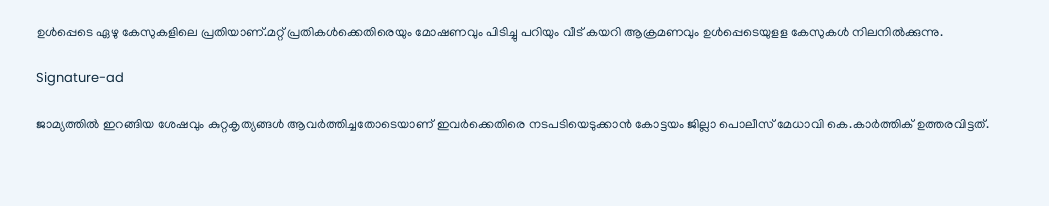ഉള്‍പ്പെടെ ഏഴു കേസുകളിലെ പ്രതിയാണ്.മറ്റ് പ്രതികള്‍ക്കെതിരെയും മോഷണവും പിടിച്ചു പറിയും വീട് കയറി ആക്രമണവും ഉള്‍പ്പെടെയുളള കേസുകള്‍ നിലനില്‍ക്കുന്നു.

Signature-ad

ജാമ്യത്തില്‍ ഇറങ്ങിയ ശേഷവും കുറ്റകൃത്യങ്ങള്‍ ആവര്‍ത്തിച്ചതോടെയാണ് ഇവര്‍ക്കെതിരെ നടപടിയെടുക്കാന്‍ കോട്ടയം ജില്ലാ പൊലീസ് മേധാവി കെ.കാര്‍ത്തിക് ഉത്തരവിട്ടത്.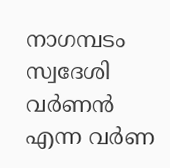നാഗമ്പടം സ്വദേശി വര്‍ണന്‍ എന്ന വര്‍ണ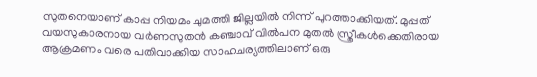സുതനെയാണ് കാപ്പ നിയമം ചുമത്തി ജില്ലയില്‍ നിന്ന് പുറത്താക്കിയത്. മുപ്പത് വയസുകാരനായ വര്‍ണസുതന്‍ കഞ്ചാവ് വില്‍പന മുതല്‍ സ്ത്രീകള്‍ക്കെതിരായ ആക്രമണം വരെ പതിവാക്കിയ സാഹചര്യത്തിലാണ് ഒരു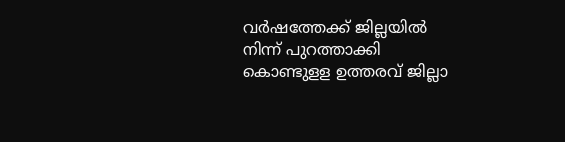വര്‍ഷത്തേക്ക് ജില്ലയില്‍ നിന്ന് പുറത്താക്കി കൊണ്ടുളള ഉത്തരവ് ജില്ലാ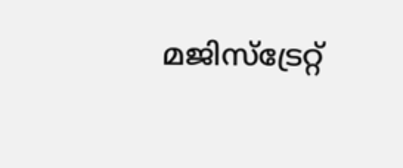മജിസ്ട്രേറ്റ്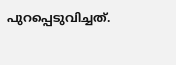പുറപ്പെടുവിച്ചത്.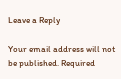Leave a Reply

Your email address will not be published. Required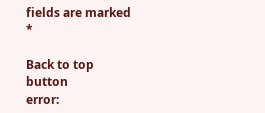fields are marked *

Back to top button
error: